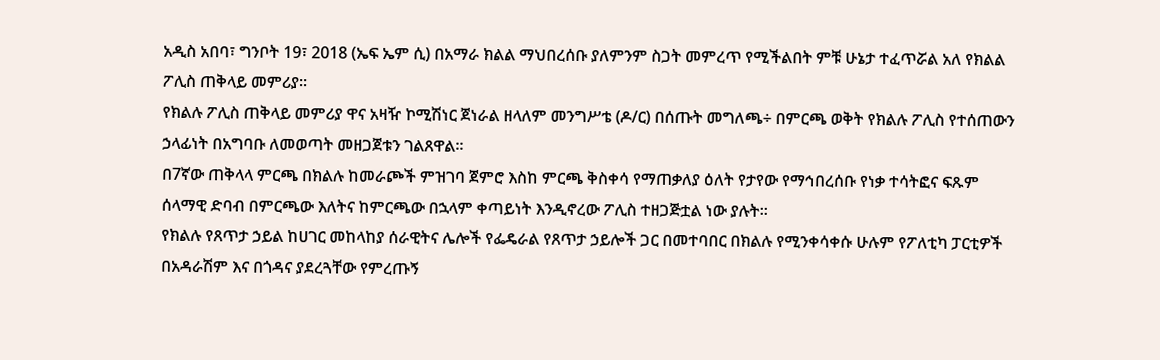አዲስ አበባ፣ ግንቦት 19፣ 2018 (ኤፍ ኤም ሲ) በአማራ ክልል ማህበረሰቡ ያለምንም ስጋት መምረጥ የሚችልበት ምቹ ሁኔታ ተፈጥሯል አለ የክልል ፖሊስ ጠቅላይ መምሪያ፡፡
የክልሉ ፖሊስ ጠቅላይ መምሪያ ዋና አዛዥ ኮሚሽነር ጀነራል ዘላለም መንግሥቴ (ዶ/ር) በሰጡት መግለጫ÷ በምርጫ ወቅት የክልሉ ፖሊስ የተሰጠውን ኃላፊነት በአግባቡ ለመወጣት መዘጋጀቱን ገልጸዋል፡፡
በ7ኛው ጠቅላላ ምርጫ በክልሉ ከመራጮች ምዝገባ ጀምሮ እስከ ምርጫ ቅስቀሳ የማጠቃለያ ዕለት የታየው የማኅበረሰቡ የነቃ ተሳትፎና ፍጹም ሰላማዊ ድባብ በምርጫው እለትና ከምርጫው በኋላም ቀጣይነት እንዲኖረው ፖሊስ ተዘጋጅቷል ነው ያሉት፡፡
የክልሉ የጸጥታ ኃይል ከሀገር መከላከያ ሰራዊትና ሌሎች የፌዴራል የጸጥታ ኃይሎች ጋር በመተባበር በክልሉ የሚንቀሳቀሱ ሁሉም የፖለቲካ ፓርቲዎች በአዳራሽም እና በጎዳና ያደረጓቸው የምረጡኝ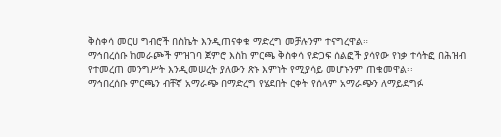ቅስቀሳ መርሀ ግብሮች በስኬት እንዲጠናቀቁ ማድረግ መቻሉንም ተናግረዋል።
ማኅበረሰቡ ከመራጮች ምዝገባ ጀምሮ እስከ ምርጫ ቅስቀሳ የድጋፍ ሰልፎች ያሳየው የነቃ ተሳትፎ በሕዝብ የተመረጠ መንግሥት እንዲመሠረት ያለውን ጽኑ እምነት የሚያሳይ መሆኑንም ጠቁመዋል፡፡
ማኅበረሰቡ ምርጫን ብቸኛ አማራጭ በማድረግ የሄደበት ርቀት የሰላም አማራጭን ለማይደግፉ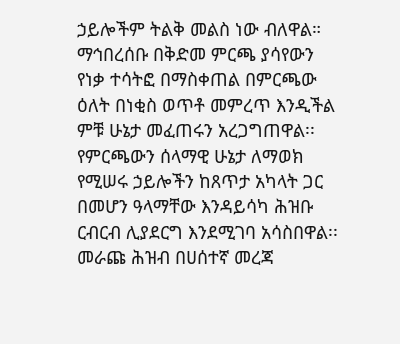ኃይሎችም ትልቅ መልስ ነው ብለዋል።
ማኅበረሰቡ በቅድመ ምርጫ ያሳየውን የነቃ ተሳትፎ በማስቀጠል በምርጫው ዕለት በነቂስ ወጥቶ መምረጥ እንዲችል ምቹ ሁኔታ መፈጠሩን አረጋግጠዋል፡፡
የምርጫውን ሰላማዊ ሁኔታ ለማወክ የሚሠሩ ኃይሎችን ከጸጥታ አካላት ጋር በመሆን ዓላማቸው እንዳይሳካ ሕዝቡ ርብርብ ሊያደርግ እንደሚገባ አሳስበዋል፡፡
መራጩ ሕዝብ በሀሰተኛ መረጃ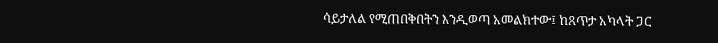ሳይታለል የሚጠበቅበትን እንዲወጣ አመልክተው፤ ከጸጥታ አካላት ጋር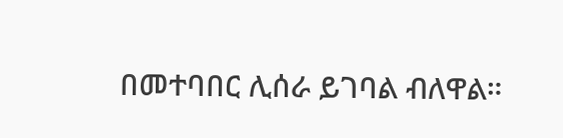በመተባበር ሊሰራ ይገባል ብለዋል።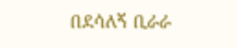በደሳለኝ ቢራራ